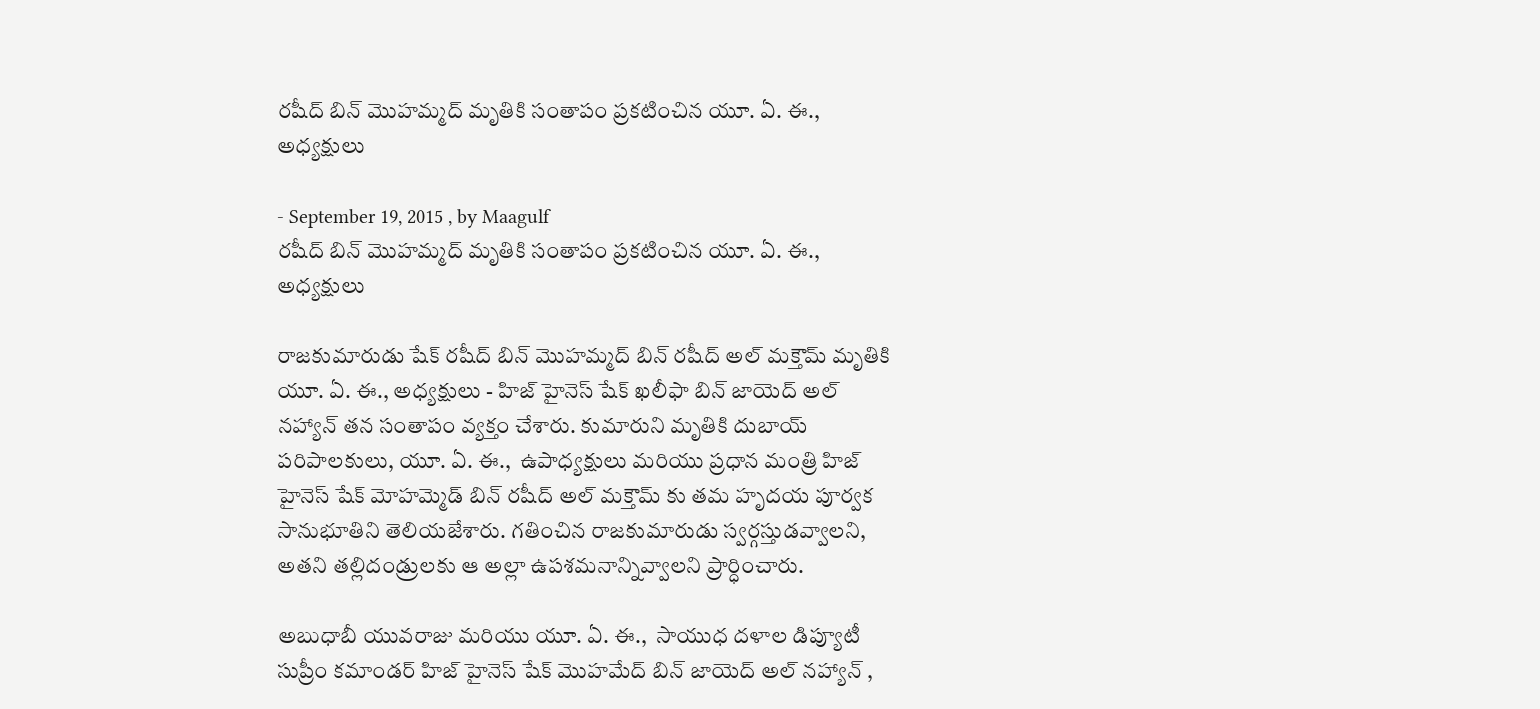రషీద్ బిన్ మొహమ్మద్ మృతికి సంతాపం ప్రకటించిన యూ. ఏ. ఈ., అధ్యక్షులు

- September 19, 2015 , by Maagulf
రషీద్ బిన్ మొహమ్మద్ మృతికి సంతాపం ప్రకటించిన యూ. ఏ. ఈ., అధ్యక్షులు

రాజకుమారుడు షేక్ రషీద్ బిన్ మొహమ్మద్ బిన్ రషీద్ అల్ మక్తౌమ్ మృతికి యూ. ఏ. ఈ., అధ్యక్షులు - హిజ్ హైనెస్ షేక్ ఖలీఫా బిన్ జాయెద్ అల్ నహ్యాన్ తన సంతాపం వ్యక్తం చేశారు. కుమారుని మృతికి దుబాయ్ పరిపాలకులు, యూ. ఏ. ఈ.,  ఉపాధ్యక్షులు మరియు ప్రధాన మంత్రి హిజ్  హైనెస్ షేక్ మోహమ్మెడ్ బిన్ రషీద్ అల్ మక్తౌమ్ కు తమ హృదయ పూర్వక సానుభూతిని తెలియజేశారు. గతించిన రాజకుమారుడు స్వర్గస్తుడవ్వాలని, అతని తల్లిదండ్రులకు ఆ అల్లా ఉపశమనాన్నివ్వాలని ప్రార్ధించారు.

అబుధాబీ యువరాజు మరియు యూ. ఏ. ఈ.,  సాయుధ దళాల డిప్యూటీ సుప్రీం కమాండర్ హిజ్ హైనెస్ షేక్ మొహమేద్ బిన్ జాయెద్ అల్ నహ్యాన్ ,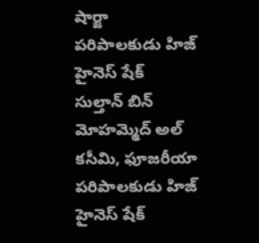షార్జా పరిపాలకుడు హిజ్ హైనెస్ షేక్  సుల్తాన్ బిన్ మోహమ్మెద్ అల్ కసీమి, ఫూజరీయా పరిపాలకుడు హిజ్ హైనెస్ షేక్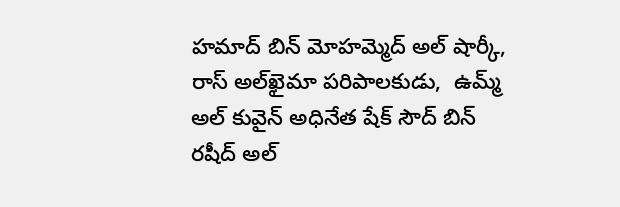హమాద్ బిన్ మోహమ్మెద్ అల్ షార్కీ, రాస్ అల్‌ఖైమా పరిపాలకుడు,  ఉమ్మ్ అల్ కువైన్ అధినేత షేక్ సౌద్ బిన్ రషీద్ అల్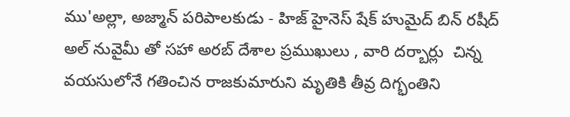ము'అల్లా, అజ్మాన్ పరిపాలకుడు - హిజ్ హైనెస్ షేక్ హుమైద్ బిన్ రషీద్ అల్ నువైమీ తో సహా అరబ్ దేశాల ప్రముఖులు , వారి దర్బార్లు  చిన్న వయసులోనే గతించిన రాజకుమారుని మృతికి తీవ్ర దిగ్భంతిని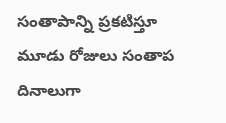సంతాపాన్ని ప్రకటిస్తూ మూడు రోజులు సంతాప దినాలుగా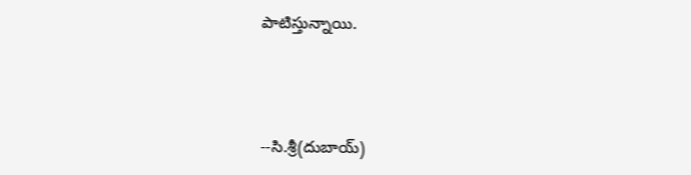పాటిస్తున్నాయి.



--సి.శ్రీ(దుబాయ్)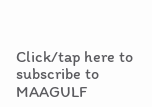Click/tap here to subscribe to MAAGULF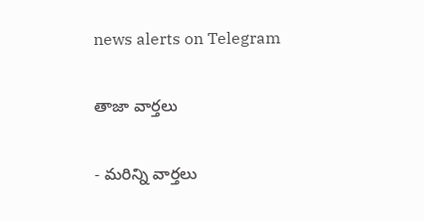news alerts on Telegram

తాజా వార్తలు

- మరిన్ని వార్తలు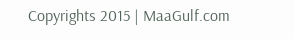Copyrights 2015 | MaaGulf.com